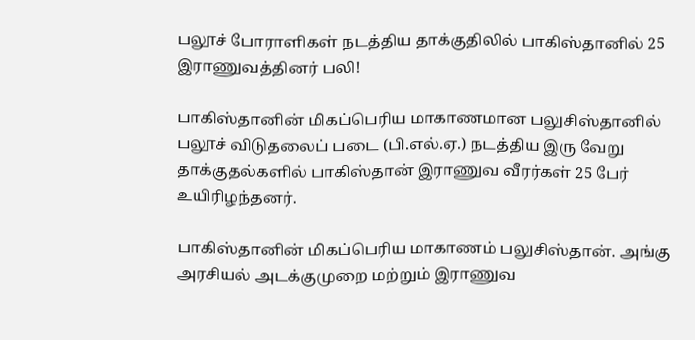பலூச் போராளிகள் நடத்திய தாக்குதிலில் பாகிஸ்தானில் 25 இராணுவத்தினர் பலி!

பாகிஸ்தானின் மிகப்பெரிய மாகாணமான பலுசிஸ்தானில் பலூச் விடுதலைப் படை (பி.எல்.ஏ.) நடத்திய இரு வேறு தாக்குதல்களில் பாகிஸ்தான் இராணுவ வீரர்கள் 25 பேர் உயிரிழந்தனர்.

பாகிஸ்தானின் மிகப்பெரிய மாகாணம் பலுசிஸ்தான். அங்கு அரசியல் அடக்குமுறை மற்றும் இராணுவ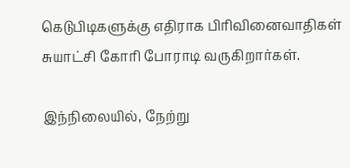கெடுபிடிகளுக்கு எதிராக பிரிவினைவாதிகள் சுயாட்சி கோரி போராடி வருகிறார்கள்.

இந்நிலையில், நேற்று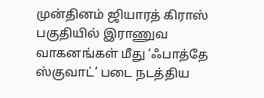முன்தினம் ஜியாரத் கிராஸ் பகுதியில் இராணுவ வாகனங்கள் மீது ‘ஃபாத்தே ஸ்குவாட்’ படை நடத்திய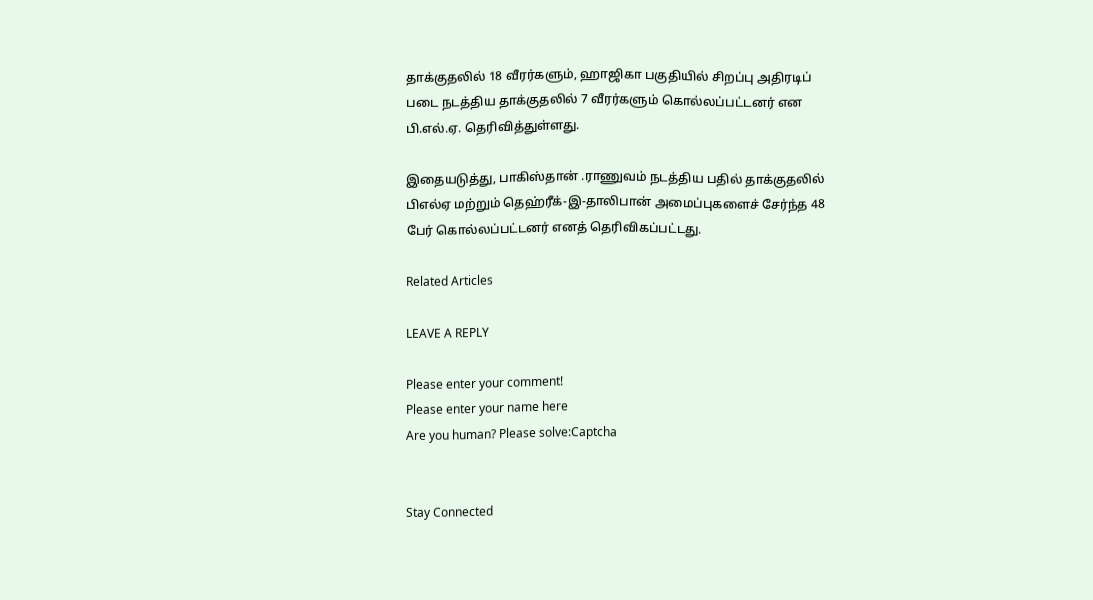தாக்குதலில் 18 வீரர்களும், ஹாஜிகா பகுதியில் சிறப்பு அதிரடிப் படை நடத்திய தாக்குதலில் 7 வீரர்களும் கொல்லப்பட்டனர் என பி.எல்.ஏ. தெரிவித்துள்ளது.

இதையடுத்து, பாகிஸ்தான் .ராணுவம் நடத்திய பதில் தாக்குதலில் பிஎல்ஏ மற்றும் தெஹ்ரீக்-இ-தாலிபான் அமைப்புகளைச் சேர்ந்த 48 பேர் கொல்லப்பட்டனர் எனத் தெரிவிகப்பட்டது.

Related Articles

LEAVE A REPLY

Please enter your comment!
Please enter your name here
Are you human? Please solve:Captcha


Stay Connected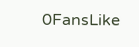0FansLike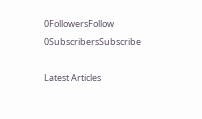0FollowersFollow
0SubscribersSubscribe

Latest Articles